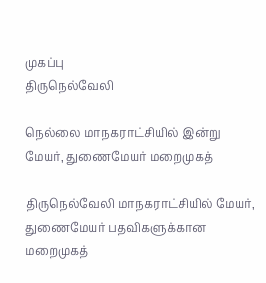முகப்பு
திருநெல்வேலி

நெல்லை மாநகராட்சியில் இன்று மேயர், துணைமேயர் மறைமுகத்

திருநெல்வேலி மாநகராட்சியில் மேயர், துணைமேயர் பதவிகளுக்கான மறைமுகத்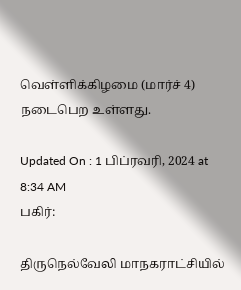வெள்ளிக்கிழமை (மார்ச் 4) நடைபெற உள்ளது.

Updated On : 1 பிப்ரவரி, 2024 at 8:34 AM
பகிர்:

திருநெல்வேலி மாநகராட்சியில்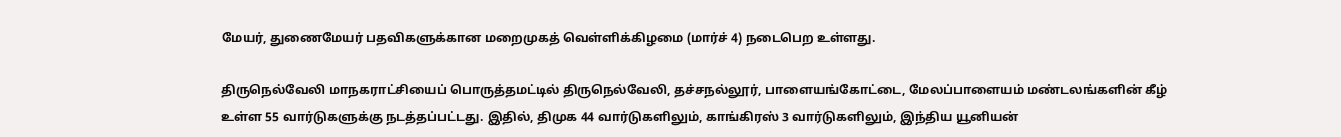மேயர், துணைமேயர் பதவிகளுக்கான மறைமுகத் வெள்ளிக்கிழமை (மார்ச் 4) நடைபெற உள்ளது.

திருநெல்வேலி மாநகராட்சியைப் பொருத்தமட்டில் திருநெல்வேலி, தச்சநல்லூர், பாளையங்கோட்டை, மேலப்பாளையம் மண்டலங்களின் கீழ் உள்ள 55 வார்டுகளுக்கு நடத்தப்பட்டது. இதில், திமுக 44 வார்டுகளிலும், காங்கிரஸ் 3 வார்டுகளிலும், இந்திய யூனியன்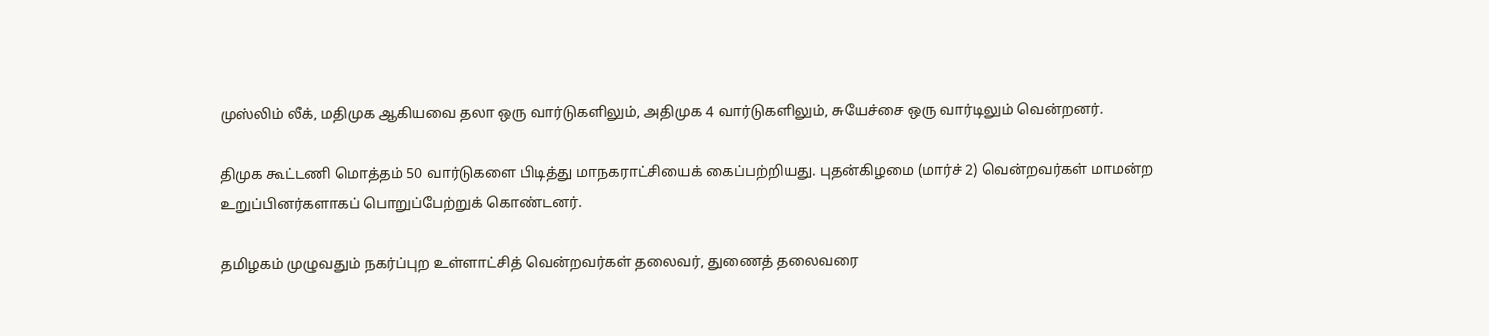முஸ்லிம் லீக், மதிமுக ஆகியவை தலா ஒரு வார்டுகளிலும், அதிமுக 4 வார்டுகளிலும், சுயேச்சை ஒரு வார்டிலும் வென்றனர்.

திமுக கூட்டணி மொத்தம் 50 வார்டுகளை பிடித்து மாநகராட்சியைக் கைப்பற்றியது. புதன்கிழமை (மார்ச் 2) வென்றவர்கள் மாமன்ற உறுப்பினர்களாகப் பொறுப்பேற்றுக் கொண்டனர்.

தமிழகம் முழுவதும் நகர்ப்புற உள்ளாட்சித் வென்றவர்கள் தலைவர், துணைத் தலைவரை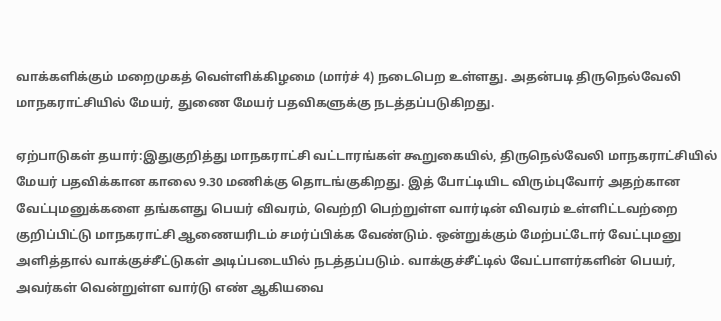வாக்களிக்கும் மறைமுகத் வெள்ளிக்கிழமை (மார்ச் 4) நடைபெற உள்ளது. அதன்படி திருநெல்வேலி மாநகராட்சியில் மேயர், துணை மேயர் பதவிகளுக்கு நடத்தப்படுகிறது.

ஏற்பாடுகள் தயார்:இதுகுறித்து மாநகராட்சி வட்டாரங்கள் கூறுகையில், திருநெல்வேலி மாநகராட்சியில் மேயர் பதவிக்கான காலை 9.30 மணிக்கு தொடங்குகிறது. இத் போட்டியிட விரும்புவோர் அதற்கான வேட்புமனுக்களை தங்களது பெயர் விவரம், வெற்றி பெற்றுள்ள வார்டின் விவரம் உள்ளிட்டவற்றை குறிப்பிட்டு மாநகராட்சி ஆணையரிடம் சமர்ப்பிக்க வேண்டும். ஒன்றுக்கும் மேற்பட்டோர் வேட்புமனு அளித்தால் வாக்குச்சீட்டுகள் அடிப்படையில் நடத்தப்படும். வாக்குச்சீட்டில் வேட்பாளர்களின் பெயர், அவர்கள் வென்றுள்ள வார்டு எண் ஆகியவை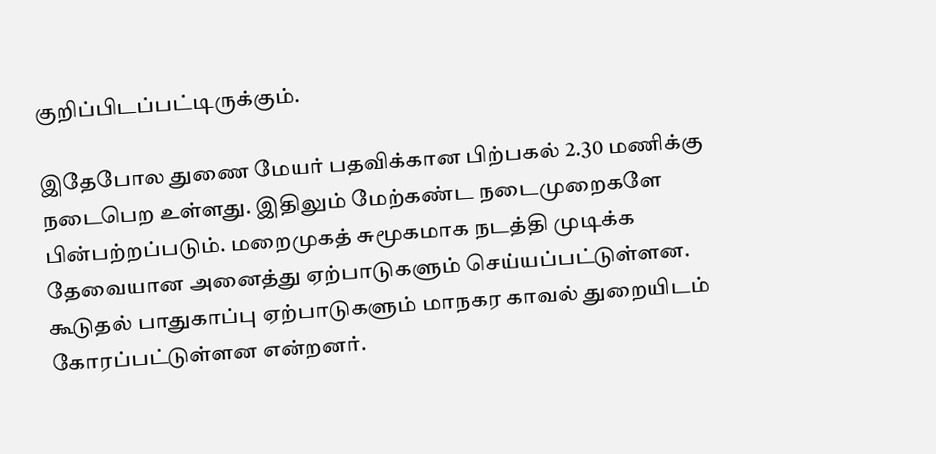குறிப்பிடப்பட்டிருக்கும்.

இதேபோல துணை மேயர் பதவிக்கான பிற்பகல் 2.30 மணிக்கு நடைபெற உள்ளது. இதிலும் மேற்கண்ட நடைமுறைகளே பின்பற்றப்படும். மறைமுகத் சுமூகமாக நடத்தி முடிக்க தேவையான அனைத்து ஏற்பாடுகளும் செய்யப்பட்டுள்ளன. கூடுதல் பாதுகாப்பு ஏற்பாடுகளும் மாநகர காவல் துறையிடம் கோரப்பட்டுள்ளன என்றனர்.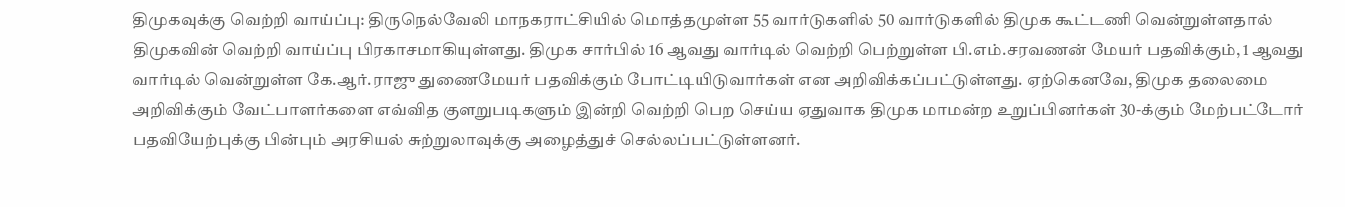திமுகவுக்கு வெற்றி வாய்ப்பு: திருநெல்வேலி மாநகராட்சியில் மொத்தமுள்ள 55 வார்டுகளில் 50 வார்டுகளில் திமுக கூட்டணி வென்றுள்ளதால் திமுகவின் வெற்றி வாய்ப்பு பிரகாசமாகியுள்ளது. திமுக சார்பில் 16 ஆவது வார்டில் வெற்றி பெற்றுள்ள பி.எம்.சரவணன் மேயர் பதவிக்கும், 1 ஆவது வார்டில் வென்றுள்ள கே.ஆர்.ராஜு துணைமேயர் பதவிக்கும் போட்டியிடுவார்கள் என அறிவிக்கப்பட்டுள்ளது. ஏற்கெனவே, திமுக தலைமை அறிவிக்கும் வேட்பாளர்களை எவ்வித குளறுபடிகளும் இன்றி வெற்றி பெற செய்ய ஏதுவாக திமுக மாமன்ற உறுப்பினர்கள் 30-க்கும் மேற்பட்டோர் பதவியேற்புக்கு பின்பும் அரசியல் சுற்றுலாவுக்கு அழைத்துச் செல்லப்பட்டுள்ளனர்.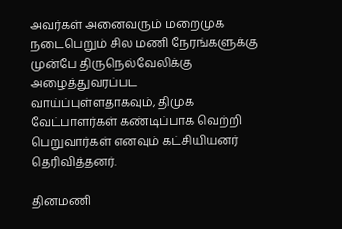அவர்கள் அனைவரும் மறைமுக நடைபெறும் சில மணி நேரங்களுக்கு முன்பே திருநெல்வேலிக்கு அழைத்துவரப்பட வாய்ப்புள்ளதாகவும், திமுக வேட்பாளர்கள் கண்டிப்பாக வெற்றி பெறுவார்கள் எனவும் கட்சியியனர் தெரிவித்தனர்.

தினமணி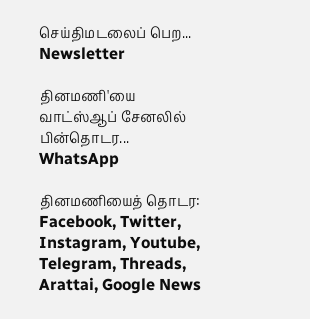செய்திமடலைப் பெற... Newsletter

தினமணி'யை வாட்ஸ்ஆப் சேனலில் பின்தொடர... WhatsApp

தினமணியைத் தொடர: Facebook, Twitter, Instagram, Youtube, Telegram, Threads, Arattai, Google News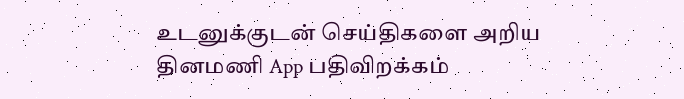உடனுக்குடன் செய்திகளை அறிய தினமணி App பதிவிறக்கம்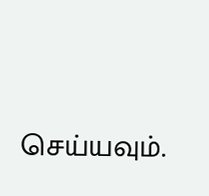செய்யவும்.